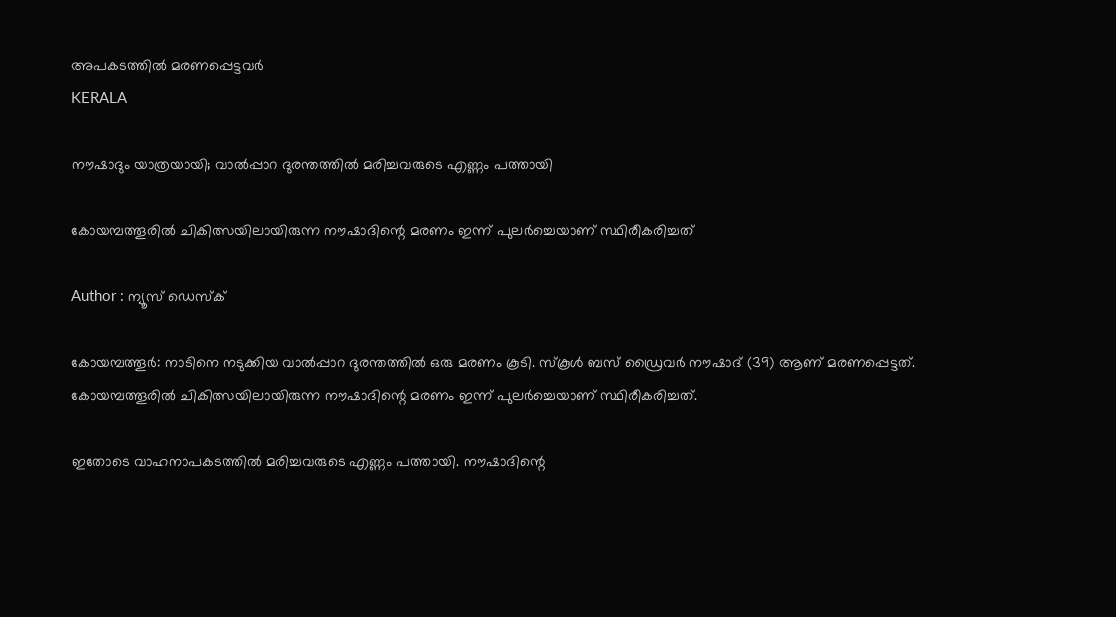അപകടത്തിൽ മരണപ്പെട്ടവർ
KERALA

നൗഷാദും യാത്രയായി; വാല്‍പ്പാറ ദുരന്തത്തില്‍ മരിച്ചവരുടെ എണ്ണം പത്തായി

കോയമ്പത്തൂരില്‍ ചികിത്സയിലായിരുന്ന നൗഷാദിന്റെ മരണം ഇന്ന് പുലര്‍ച്ചെയാണ് സ്ഥിരീകരിച്ചത്

Author : ന്യൂസ് ഡെസ്ക്

കോയമ്പത്തൂര്‍: നാടിനെ നടുക്കിയ വാല്‍പ്പാറ ദുരന്തത്തില്‍ ഒരു മരണം കൂടി. സ്‌കൂള്‍ ബസ് ഡ്രൈവര്‍ നൗഷാദ് (39) ആണ് മരണപ്പെട്ടത്. കോയമ്പത്തൂരില്‍ ചികിത്സയിലായിരുന്ന നൗഷാദിന്റെ മരണം ഇന്ന് പുലര്‍ച്ചെയാണ് സ്ഥിരീകരിച്ചത്.

ഇതോടെ വാഹനാപകടത്തില്‍ മരിച്ചവരുടെ എണ്ണം പത്തായി. നൗഷാദിന്റെ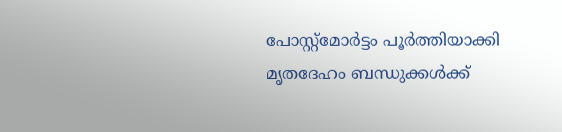പോസ്റ്റ്‌മോര്‍ട്ടം പൂര്‍ത്തിയാക്കി മൃതദേഹം ബന്ധുക്കള്‍ക്ക്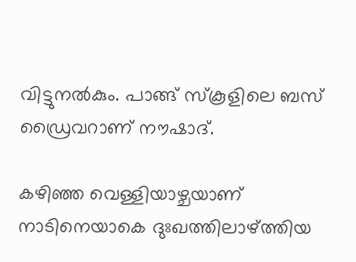വിട്ടുനല്‍കും. പാങ്ങ് സ്‌കൂളിലെ ബസ് ഡ്രൈവറാണ് നൗഷാദ്.

കഴിഞ്ഞ വെള്ളിയാഴ്ചയാണ് നാടിനെയാകെ ദുഃഖത്തിലാഴ്ത്തിയ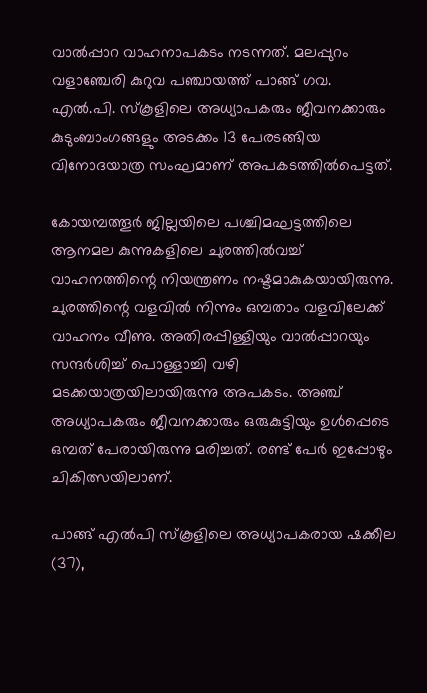വാല്‍പ്പാറ വാഹനാപകടം നടന്നത്. മലപ്പുറം വളാഞ്ചേരി കുറുവ പഞ്ചായത്ത് പാങ്ങ് ഗവ. എല്‍.പി. സ്‌കൂളിലെ അധ്യാപകരും ജീവനക്കാരും കുടുംബാംഗങ്ങളും അടക്കം 13 പേരടങ്ങിയ വിനോദയാത്ര സംഘമാണ് അപകടത്തില്‍പെട്ടത്.

കോയമ്പത്തൂര്‍ ജില്ലയിലെ പശ്ചിമഘട്ടത്തിലെ ആനമല കുന്നുകളിലെ ചുരത്തില്‍വച്ച് വാഹനത്തിന്റെ നിയന്ത്രണം നഷ്ടമാകുകയായിരുന്നു. ചുരത്തിന്റെ വളവില്‍ നിന്നും ഒമ്പതാം വളവിലേക്ക് വാഹനം വീണു. അതിരപ്പിള്ളിയും വാല്‍പ്പാറയും സന്ദര്‍ശിച്ച് പൊള്ളാച്ചി വഴി മടക്കയാത്രയിലായിരുന്നു അപകടം. അഞ്ച് അധ്യാപകരും ജീവനക്കാരും ഒരുകുട്ടിയും ഉള്‍പ്പെടെ ഒമ്പത് പേരായിരുന്നു മരിച്ചത്. രണ്ട് പേര്‍ ഇപ്പോഴും ചികിത്സയിലാണ്.

പാങ്ങ് എല്‍പി സ്‌കൂളിലെ അധ്യാപകരായ ഷക്കീല (37),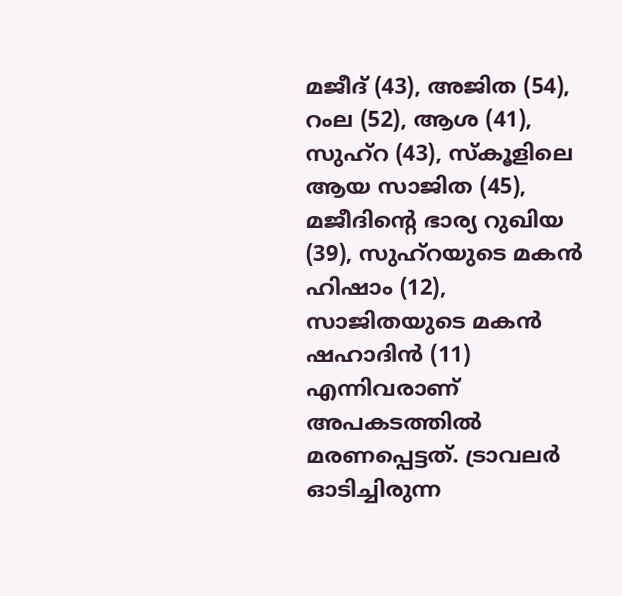മജീദ് (43), അജിത (54), റംല (52), ആശ (41), സുഹ്റ (43), സ്‌കൂളിലെ ആയ സാജിത (45), മജീദിന്റെ ഭാര്യ റുഖിയ (39), സുഹ്റയുടെ മകന്‍ ഹിഷാം (12), സാജിതയുടെ മകന്‍ ഷഹാദിന്‍ (11) എന്നിവരാണ് അപകടത്തില്‍ മരണപ്പെട്ടത്. ട്രാവലര്‍ ഓടിച്ചിരുന്ന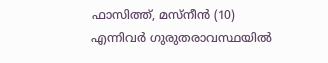ഫാസിത്ത്, മസ്നീന്‍ (10) എന്നിവര്‍ ഗുരുതരാവസ്ഥയില്‍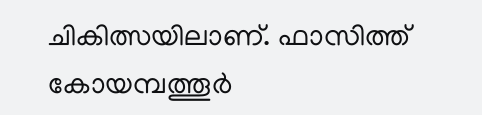ചികിത്സയിലാണ്. ഫാസിത്ത് കോയമ്പത്തൂര്‍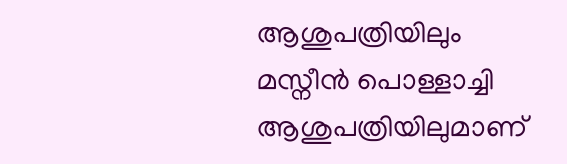ആശുപത്രിയിലും മസ്നീന്‍ പൊള്ളാച്ചി ആശുപത്രിയിലുമാണ്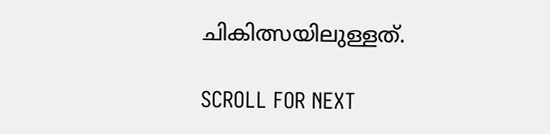ചികിത്സയിലുള്ളത്.

SCROLL FOR NEXT